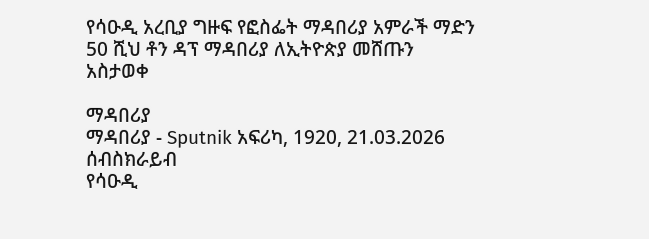የሳዑዲ አረቢያ ግዙፍ የፎስፌት ማዳበሪያ አምራች ማድን 50 ሺህ ቶን ዳፕ ማዳበሪያ ለኢትዮጵያ መሸጡን አስታወቀ

ማዳበሪያ
ማዳበሪያ - Sputnik አፍሪካ, 1920, 21.03.2026
ሰብስክራይብ
የሳዑዲ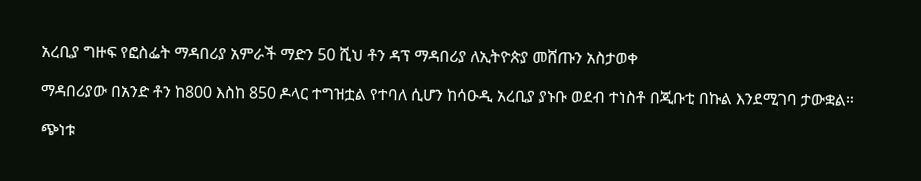አረቢያ ግዙፍ የፎስፌት ማዳበሪያ አምራች ማድን 50 ሺህ ቶን ዳፕ ማዳበሪያ ለኢትዮጵያ መሸጡን አስታወቀ

ማዳበሪያው በአንድ ቶን ከ800 እስከ 850 ዶላር ተግዝቷል የተባለ ሲሆን ከሳዑዲ አረቢያ ያኑቡ ወደብ ተነስቶ በጂቡቲ በኩል እንደሚገባ ታውቋል።

ጭነቱ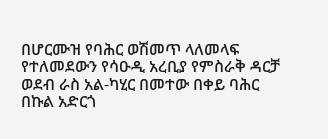በሆርሙዝ የባሕር ወሽመጥ ላለመላፍ የተለመደውን የሳዑዲ አረቢያ የምስራቅ ዳርቻ ወደብ ራስ አል-ካሂር በመተው በቀይ ባሕር በኩል አድርጎ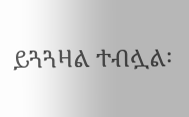ይጓጓዛል ተብሏል፡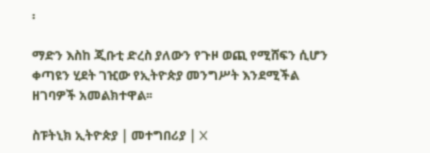፡

ማድን እስከ ጂቡቲ ድረስ ያለውን የጉዞ ወጪ የሚሸፍን ሲሆን ቀጣዩን ሂደት ገዢው የኢትዮጵያ መንግሥት እንደሚችል ዘገባዎች አመልክተዋል፡፡

ስፑትኒክ ኢትዮጵያ | መተግበሪያ | X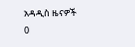አዳዲስ ዜናዎች
0